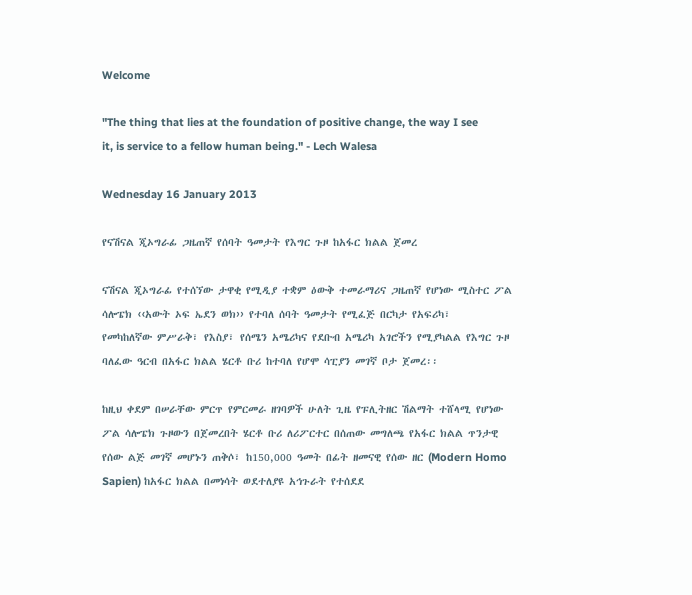Welcome

"The thing that lies at the foundation of positive change, the way I see it, is service to a fellow human being." - Lech Walesa

Wednesday 16 January 2013

የናሽናል ጂኦግራፊ ጋዜጠኛ የሰባት ዓመታት የእግር ጉዞ ከአፋር ክልል ጀመረ

ናሽናል ጂኦግራፊ የተሰኘው ታዋቂ የሚዲያ ተቋም ዕውቅ ተመራማሪና ጋዜጠኛ የሆነው ሚስተር ፖል ሳሎፔክ ‹‹አውት ኦፍ ኤደን ወክ›› የተባለ ሰባት ዓመታት የሚፈጅ በርካታ የአፍሪካ፣
የመካከለኛው ምሥራቅ፣ የእስያ፣ የሰሜን አሜሪካና የደቡብ አሜሪካ አገሮችን የሚያካልል የእግር ጉዞ ባለፈው ዓርብ በአፋር ክልል ሄርቶ ቡሪ ከተባለ የሆሞ ሳፒያን መገኛ ቦታ ጀመረ፡፡

ከዚህ ቀደም በሠራቸው ምርጥ የምርመራ ዘገባዎች ሁለት ጊዜ የፑሊትዘር ሽልማት ተሸላሚ የሆነው ፖል ሳሎፔክ ጉዞውን በጀመረበት ሄርቶ ቡሪ ለሪፖርተር በሰጠው መግለጫ የአፋር ክልል ጥንታዊ የሰው ልጅ መገኛ መሆኑን ጠቅሶ፣ ከ150,000 ዓመት በፊት ዘመናዊ የሰው ዘር (Modern Homo Sapien) ከአፋር ክልል በመነሳት ወደተለያዩ አኅጉራት የተሰደደ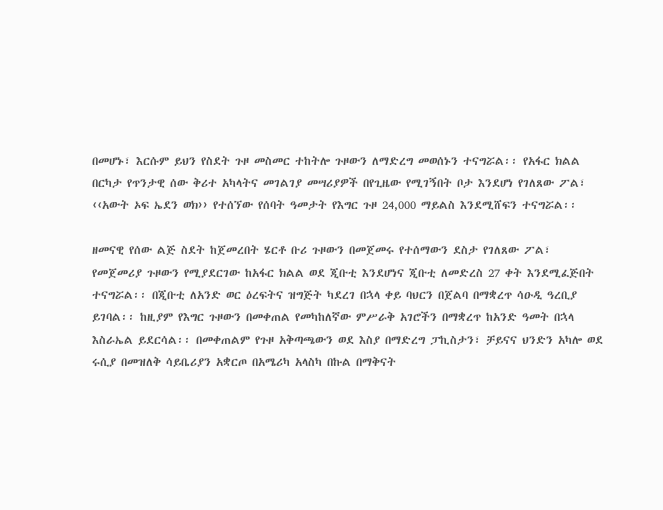በመሆኑ፣ እርሱም ይህን የስደት ጉዞ መስመር ተከትሎ ጉዞውን ለማድረግ መወሰኑን ተናግሯል፡፡ የአፋር ክልል በርካታ የጥንታዊ ሰው ቅሪተ አካላትና መገልገያ መሣሪያዎች በየጊዜው የሚገኝበት ቦታ እንደሆነ የገለጸው ፖል፣ ‹‹አውት ኦፍ ኤደን ወክ›› የተሰኘው የሰባት ዓመታት የእግር ጉዞ 24,000 ማይልስ እንደሚሸፍን ተናግሯል፡፡

ዘመናዊ የሰው ልጅ ስደት ከጀመረበት ሄርቶ ቡሪ ጉዞውን በመጀመሩ የተሰማውን ደስታ የገለጸው ፖል፣ የመጀመሪያ ጉዞውን የሚያደርገው ከአፋር ክልል ወደ ጂቡቲ እንደሆነና ጂቡቲ ለመድረስ 27 ቀት እንደሚፈጅበት ተናግሯል፡፡ በጂቡቲ ለአንድ ወር ዕረፍትና ዝግጅት ካደረገ በኋላ ቀይ ባህርን በጀልባ በማቋረጥ ሳዑዲ ዓረቢያ ይገባል፡፡ ከዚያም የእግር ጉዞውን በመቀጠል የመካከለኛው ምሥራቅ አገሮችን በማቋረጥ ከአንድ ዓመት በኋላ እስራኤል ይደርሳል፡፡ በመቀጠልም የጉዞ አቅጣጫውን ወደ እስያ በማድረግ ፓኪስታን፣ ቻይናና ህንድን አካሎ ወደ ሩሲያ በመዝለቅ ሳይቤሪያን አቋርጦ በአሜሪካ አላስካ በኩል በማቅናት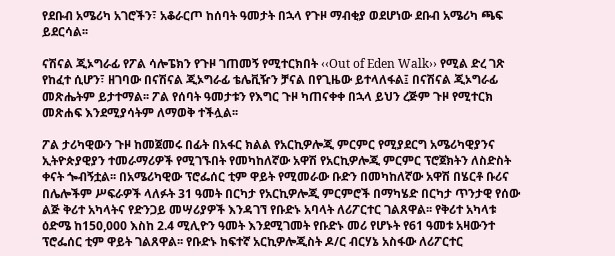የደቡብ አሜሪካ አገሮችን፣ አቆራርጦ ከሰባት ዓመታት በኋላ የጉዞ ማብቂያ ወደሆነው ደቡብ አሜሪካ ጫፍ ይደርሳል፡፡

ናሽናል ጂኦግራፊ የፖል ሳሎፔክን የጉዞ ገጠመኝ የሚተርክበት ‹‹Out of Eden Walk›› የሚል ድረ ገጽ የከፈተ ሲሆን፣ ዘገባው በናሽናል ጂኦግራፊ ቴሌቪዥን ቻናል በየጊዜው ይተላለፋል፤ በናሽናል ጂኦግራፊ መጽሔትም ይታተማል፡፡ ፖል የሰባት ዓመታቱን የእግር ጉዞ ካጠናቀቀ በኋላ ይህን ረጅም ጉዞ የሚተርክ መጽሐፍ እንደሚያሳትም ለማወቅ ተችሏል፡፡

ፖል ታሪካዊውን ጉዞ ከመጀመሩ በፊት በአፋር ክልል የአርኪዎሎጂ ምርምር የሚያደርግ አሜሪካዊያንና ኢትዮጵያዊያን ተመራማሪዎች የሚገኙበት የመካከለኛው አዋሽ የአርኪዎሎጂ ምርምር ፕሮጀክትን ለስድስት ቀናት ጐብኝቷል፡፡ በአሜሪካዊው ፕሮፌሰር ቲም ዋይት የሚመራው ቡድን በመካከለኛው አዋሽ በሄርቶ ቡሪና በሌሎችም ሥፍራዎች ላለፉት 31 ዓመት በርካታ የአርኪዎሎጂ ምርምሮች በማካሄድ በርካታ ጥንታዊ የሰው ልጅ ቅሪተ አካላትና የድንጋይ መሣሪያዎች እንዳገኘ የቡድኑ አባላት ለሪፖርተር ገልጸዋል፡፡ የቅሪተ አካላቱ ዕድሜ ከ150,000 እስከ 2.4 ሚሊዮን ዓመት እንደሚገመት የቡድኑ መሪ የሆኑት የ61 ዓመቱ አዛውንተ ፕሮፌሰር ቲም ዋይት ገልጸዋል፡፡ የቡድኑ ከፍተኛ አርኪዎሎጂስት ዶ/ር ብርሃኔ አስፋው ለሪፖርተር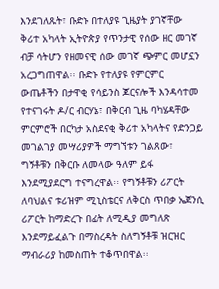እንደገለጹት፣ ቡድኑ በተለያዩ ጊዜያት ያገኛቸው ቅሪተ አካላት ኢትዮጵያ የጥንታዊ የሰው ዘር መገኛ ብቻ ሳትሆን የዘመናዊ ሰው መገኛ ጭምር መሆኗን አረጋግጠዋል፡፡ ቡድኑ የተለያዩ የምርምር ውጤቶችን በታዋቂ የሳይንስ ጆርናሎች እንዳሳተመ የተናገሩት ዶ/ር ብርሃኔ፣ በቅርብ ጊዜ ባካሄዳቸው ምርምሮች በርካታ አስደናቂ ቅሪተ አካላትና የድንጋይ መገልገያ መሣሪያዎች ማግኘቱን ገልጸው፣ ግኝቶቹን በቅርቡ ለመላው ዓለም ይፋ እንደሚያደርግ ተናግረዋል፡፡ የግኝቶቹን ሪፖርት ለባህልና ቱሪዝም ሚኒስቴርና ለቅርስ ጥበቃ ኤጀንሲ ሪፖርት ከማድረጉ በፊት ለሚዲያ መግለጽ እንደማይፈልጉ በማስረዳት ስለግኝቶቹ ዝርዝር ማብራሪያ ከመስጠት ተቆጥበዋል፡፡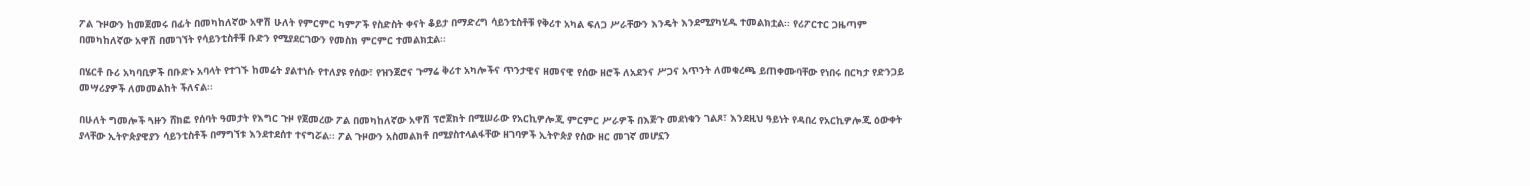ፖል ጉዞውን ከመጀመሩ በፊት በመካከለኛው አዋሽ ሁለት የምርምር ካምፖች የስድስት ቀናት ቆይታ በማድረግ ሳይንቲስቶቹ የቅሪተ አካል ፍለጋ ሥራቸውን እንዴት እንደሚያካሂዱ ተመልክቷል፡፡ የሪፖርተር ጋዜጣም በመካከለኛው አዋሽ በመገኘት የሳይንቲስቶቹ ቡድን የሚያደርገውን የመስክ ምርምር ተመልክቷል፡፡

በሄርቶ ቡሪ አካባቢዎች በቡድኑ አባላት የተገኙ ከመሬት ያልተነሱ የተለያዩ የሰው፣ የዝንጀሮና ጉማሬ ቅሪተ አካሎችና ጥንታዊና ዘመናዊ የሰው ዘሮች ለአደንና ሥጋና አጥንት ለመቁረጫ ይጠቀሙባቸው የነበሩ በርካታ የድንጋይ መሣሪያዎች ለመመልከት ችለናል፡፡

በሁለት ግመሎች ጓዙን ሸክፎ የሰባት ዓመታት የእግር ጉዞ የጀመረው ፖል በመካከለኛው አዋሽ ፕሮጀክት በሚሠራው የአርኪዎሎጂ ምርምር ሥራዎች በእጅጉ መደነቁን ገልጾ፣ እንደዚህ ዓይነት የዳበረ የአርኪዎሎጂ ዕውቀት ያላቸው ኢትዮጵያዊያን ሳይንቲስቶች በማግኘቱ እንደተደሰተ ተናግሯል፡፡ ፖል ጉዞውን አስመልክቶ በሚያስተላልፋቸው ዘገባዎች ኢትዮጵያ የሰው ዘር መገኛ መሆኗን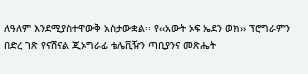ለዓለም እንደሚያስተዋውቅ አስታውቋል፡፡ የ‹‹አውት ኦፍ ኤደን ወክ›› ፕሮግራምን በድረ ገጽ የናሽናል ጂኦግራፊ ቴሌቪዥን ጣቢያንና መጽሔት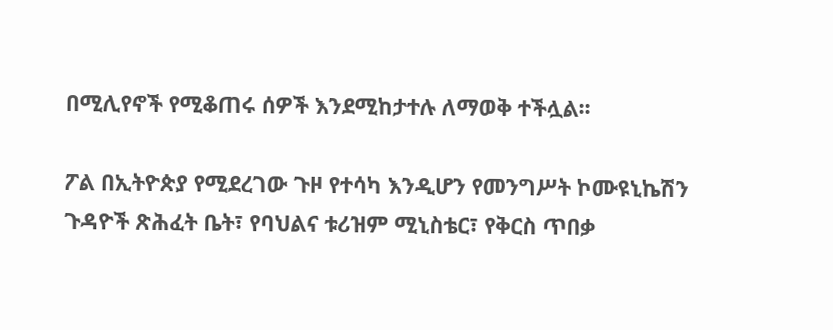በሚሊየኖች የሚቆጠሩ ሰዎች እንደሚከታተሉ ለማወቅ ተችሏል፡፡

ፖል በኢትዮጵያ የሚደረገው ጉዞ የተሳካ እንዲሆን የመንግሥት ኮሙዩኒኬሽን ጉዳዮች ጽሕፈት ቤት፣ የባህልና ቱሪዝም ሚኒስቴር፣ የቅርስ ጥበቃ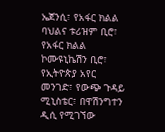ኤጀንሲ፣ የአፋር ክልል ባህልና ቱሪዝም ቢሮ፣ የአፋር ክልል ኮሙዩኒኬሽን ቢሮ፣ የኢትዮጵያ አየር መንገድ፣ የውጭ ጉዳይ ሚኒስቴር፣ በዋሽንግተን ዲሲ የሚገኘው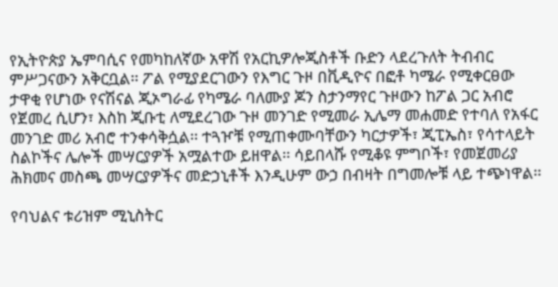የኢትዮጵያ ኤምባሲና የመካከለኛው አዋሽ የአርኪዎሎጂስቶች ቡድን ላደረጉለት ትብብር ምሥጋናውን አቅርቧል፡፡ ፖል የሚያደርገውን የእግር ጉዞ በቪዲዮና በፎቶ ካሜራ የሚቀርፀው ታዋቂ የሆነው የናሽናል ጂኦግራፊ የካሜራ ባለሙያ ጆን ስታንማየር ጉዞውን ከፖል ጋር አብሮ የጀመረ ሲሆን፣ እስከ ጂቡቲ ለሚደረገው ጉዞ መንገድ የሚመራ ኢሌማ መሐመድ የተባለ የአፋር መንገድ መሪ አብሮ ተንቀሳቅሷል፡፡ ተጓዦቹ የሚጠቀሙባቸውን ካርታዎች፣ ጂፒኤስ፣ የሳተላይት ስልኮችና ሌሎች መሣርያዎች አሟልተው ይዘዋል፡፡ ሳይበላሹ የሚቆዩ ምግቦች፣ የመጀመሪያ ሕክመና መስጫ መሣርያዎችና መድኃኒቶች እንዲሁም ውኃ በብዛት በግመሎቹ ላይ ተጭነዋል፡፡

የባህልና ቱሪዝም ሚኒስትር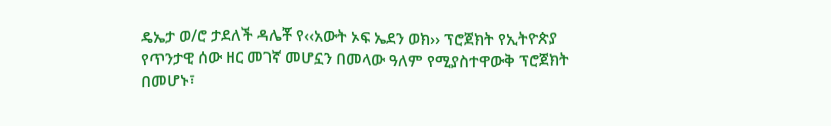ዴኤታ ወ/ሮ ታደለች ዳሌቾ የ‹‹አውት ኦፍ ኤደን ወክ›› ፕሮጀክት የኢትዮጵያ የጥንታዊ ሰው ዘር መገኛ መሆኗን በመላው ዓለም የሚያስተዋውቅ ፕሮጀክት በመሆኑ፣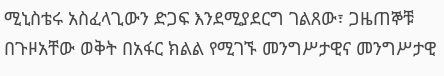ሚኒስቴሩ አስፈላጊውን ድጋፍ እንደሚያደርግ ገልጸው፣ ጋዜጠኞቹ በጉዞአቸው ወቅት በአፋር ክልል የሚገኙ መንግሥታዊና መንግሥታዊ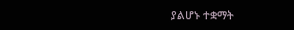ያልሆኑ ተቋማት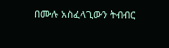በሙሉ አስፈላጊውን ትብብር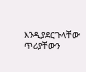እንዲያደርጉላቸው ጥሪያቸውን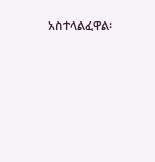አስተላልፈዋል፡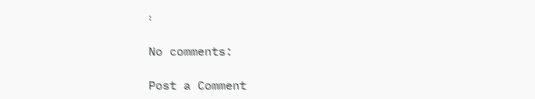፡

No comments:

Post a Comment